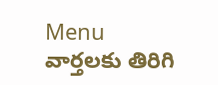Menu
వార్తలకు తిరిగి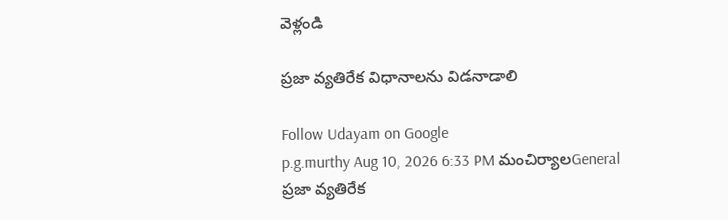వెళ్లండి

ప్రజా వ్యతిరేక విధానాలను విడనాడాలి

Follow Udayam on Google
p.g.murthy Aug 10, 2026 6:33 PM మంచిర్యాలGeneral
ప్రజా వ్యతిరేక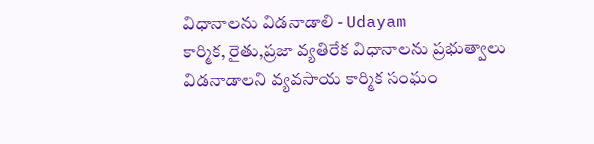విధానాలను విడనాడాలి - Udayam
కార్మిక, రైతు,ప్రజా వ్యతిరేక విధానాలను ప్రభుత్వాలు విడనాడాలని వ్యవసాయ కార్మిక సంఘం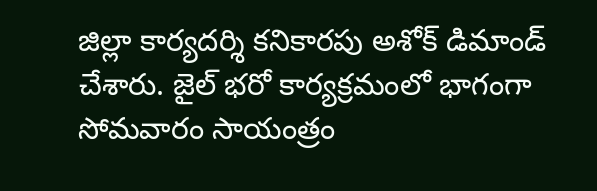జిల్లా కార్యదర్శి కనికారపు అశోక్ డిమాండ్ చేశారు. జైల్ భరో కార్యక్రమంలో భాగంగా సోమవారం సాయంత్రం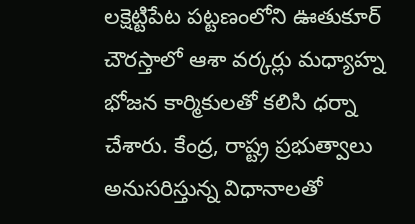లక్షెట్టిపేట పట్టణంలోని ఊతుకూర్ చౌరస్తాలో ఆశా వర్కర్లు మధ్యాహ్న భోజన కార్మికులతో కలిసి ధర్నా చేశారు. కేంద్ర, రాష్ట్ర ప్రభుత్వాలు అనుసరిస్తున్న విధానాలతో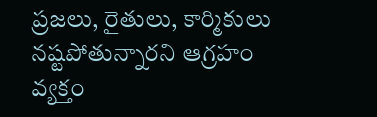ప్రజలు, రైతులు, కార్మికులు నష్టపోతున్నారని ఆగ్రహం వ్యక్తం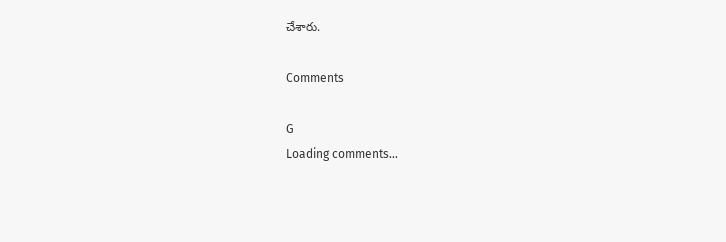చేశారు.

Comments

G
Loading comments...